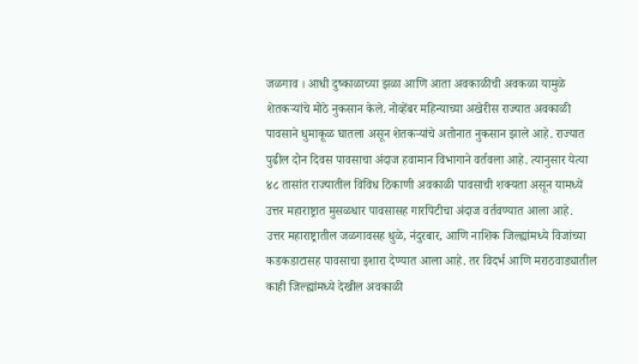जळगाव । आधी दुष्काळाच्या झळा आणि आता अवकाळीची अवकळा यामुळे शेतकऱ्यांचे मोठे नुकसान केले. नोव्हेंबर महिन्याच्या अखेरीस राज्यात अवकाळी पावसाने धुमाकूळ घातला असून शेतकऱ्यांचे अतोनात नुकसान झाले आहे. राज्यात पुढील दोन दिवस पावसाचा अंदाज हवामान विभागाने वर्तवला आहे. त्यानुसार येत्या ४८ तासांत राज्यातील विविध ठिकाणी अवकाळी पावसाची शक्यता असून यामध्ये उत्तर महाराष्ट्रात मुसळधार पावसासह गारपिटीचा अंदाज वर्तवण्यात आला आहे.
उत्तर महाराष्ट्रातील जळगावसह धुळे, नंदुरबार, आणि नाशिक जिल्ह्यांमध्ये विजांच्या कडकडाटासह पावसाचा इशारा देण्यात आला आहे. तर विदर्भ आणि मराठवाड्यातील काही जिल्ह्यांमध्ये देखील अवकाळी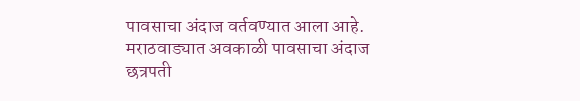पावसाचा अंदाज वर्तवण्यात आला आहे.
मराठवाड्यात अवकाळी पावसाचा अंदाज
छत्रपती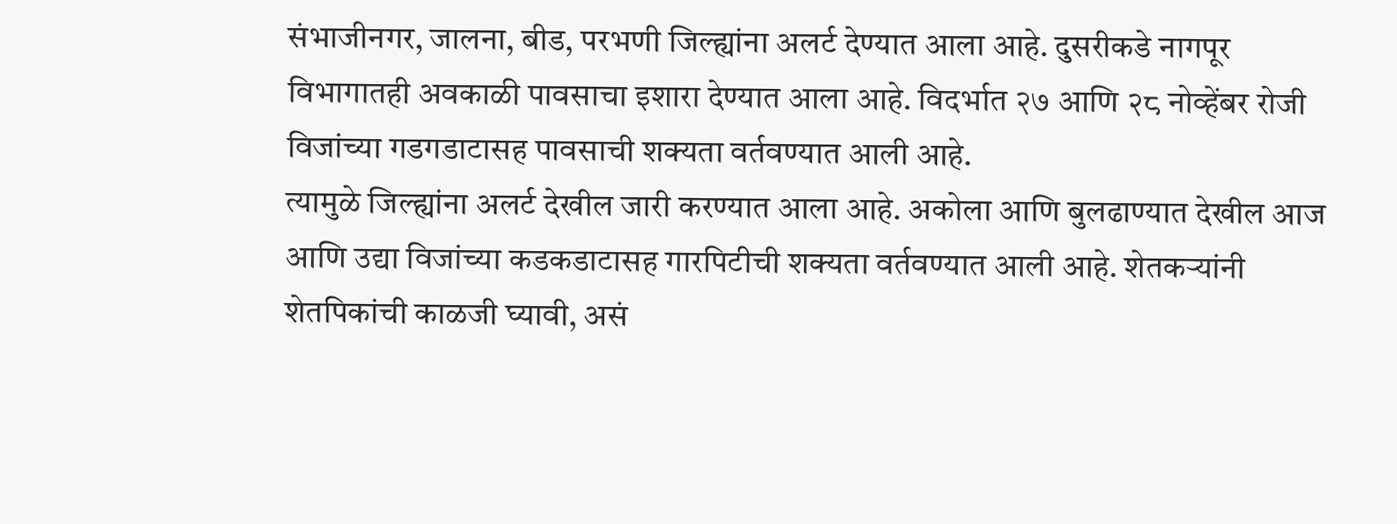संभाजीनगर, जालना, बीड, परभणी जिल्ह्यांना अलर्ट देण्यात आला आहे. दुसरीकडे नागपूर विभागातही अवकाळी पावसाचा इशारा देण्यात आला आहे. विदर्भात २७ आणि २८ नोव्हेंबर रोजी विजांच्या गडगडाटासह पावसाची शक्यता वर्तवण्यात आली आहे.
त्यामुळे जिल्ह्यांना अलर्ट देखील जारी करण्यात आला आहे. अकोला आणि बुलढाण्यात देखील आज आणि उद्या विजांच्या कडकडाटासह गारपिटीची शक्यता वर्तवण्यात आली आहे. शेतकऱ्यांनी शेतपिकांची काळजी घ्यावी, असं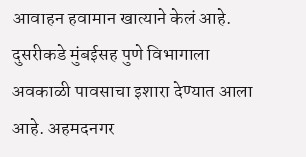आवाहन हवामान खात्याने केलं आहे. दुसरीकडे मुंबईसह पुणे विभागाला अवकाळी पावसाचा इशारा देण्यात आला आहे. अहमदनगर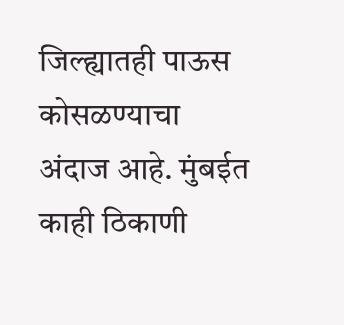जिल्ह्यातही पाऊस कोसळण्याचा अंदाज आहे. मुंबईत काही ठिकाणी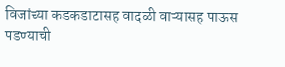विजांच्या कडकडाटासह वादळी वाऱ्यासह पाऊस पडण्याची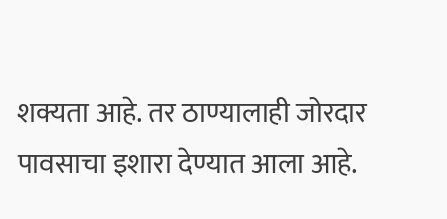शक्यता आहे. तर ठाण्यालाही जोरदार पावसाचा इशारा देण्यात आला आहे.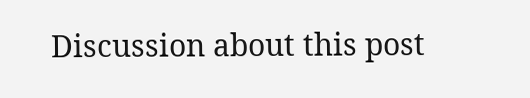Discussion about this post